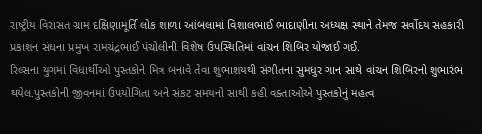રાષ્ટ્રીય વિરાસત ગ્રામ દક્ષિણામૂર્તિ લોક શાળા આંબલામાં વિશાલભાઈ ભાદાણીના અધ્યક્ષ સ્થાને તેમજ સર્વોદય સહકારી પ્રકાશન સંઘના પ્રમુખ રામચંદ્રભાઈ પંચોલીની વિશેષ ઉપસ્થિતિમાં વાંચન શિબિર યોજાઈ ગઈ.
રિલ્સના યુગમાં વિધાર્થીઓ પુસ્તકોને મિત્ર બનાવે તેવા શુભાશયથી સંગીતના સુમધુર ગાન સાથે વાંચન શિબિરનો શુભારંભ થયેલ.પુસ્તકોની જીવનમાં ઉપયોગિતા અને સંકટ સમયનો સાથી કહી વક્તાઓએ પુસ્તકોનું મહત્વ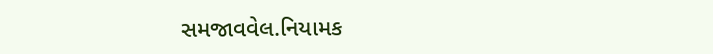સમજાવવેલ.નિયામક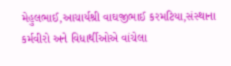મેહુલભાઈ,આચાર્યશ્રી વાઘજીભાઈ કરમટિયા,સંસ્થાના કર્મવીરો અને વિધાર્થીઓએ વાંચેલા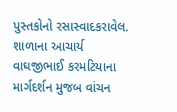પુસ્તકોનો રસાસ્વાદકરાવેલ. શાળાના આચાર્ય વાઘજીભાઈ કરમટિયાના માર્ગદર્શન મુજબ વાંચન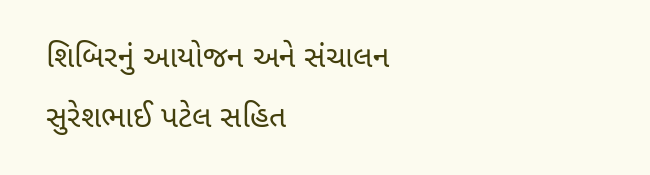શિબિરનું આયોજન અને સંચાલન સુરેશભાઈ પટેલ સહિત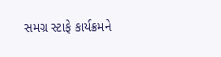સમગ્ર સ્ટાફે કાર્યક્રમને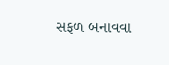સફળ બનાવવા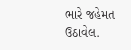ભારે જહેમત ઉઠાવેલ.